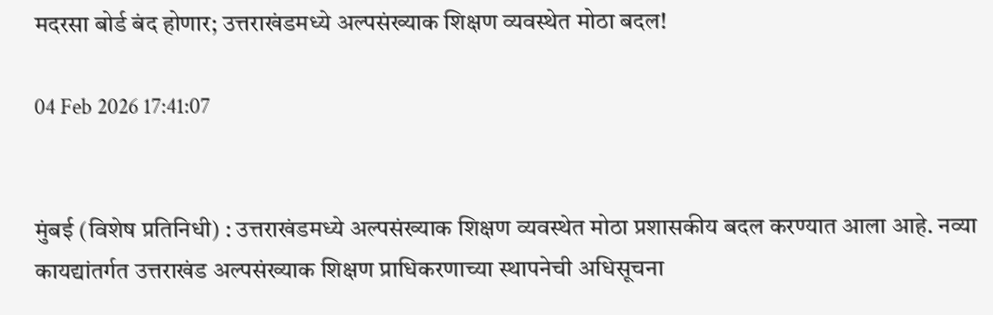मदरसा बोर्ड बंद होणार; उत्तराखंडमध्ये अल्पसंख्याक शिक्षण व्यवस्थेत मोठा बदल!

04 Feb 2026 17:41:07


मुंबई (विशेष प्रतिनिधी) : उत्तराखंडमध्ये अल्पसंख्याक शिक्षण व्यवस्थेत मोठा प्रशासकीय बदल करण्यात आला आहे. नव्या कायद्यांतर्गत उत्तराखंड अल्पसंख्याक शिक्षण प्राधिकरणाच्या स्थापनेची अधिसूचना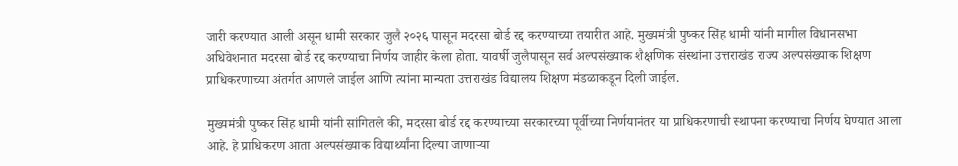जारी करण्यात आली असून धामी सरकार जुलै २०२६ पासून मदरसा बोर्ड रद्द करण्याच्या तयारीत आहे. मुख्यमंत्री पुष्कर सिंह धामी यांनी मागील विधानसभा अधिवेशनात मदरसा बोर्ड रद्द करण्याचा निर्णय जाहीर केला होता. यावर्षी जुलैपासून सर्व अल्पसंख्याक शैक्षणिक संस्थांना उत्तराखंड राज्य अल्पसंख्याक शिक्षण प्राधिकरणाच्या अंतर्गत आणले जाईल आणि त्यांना मान्यता उत्तराखंड विद्यालय शिक्षण मंडळाकडून दिली जाईल.

मुख्यमंत्री पुष्कर सिंह धामी यांनी सांगितले की, मदरसा बोर्ड रद्द करण्याच्या सरकारच्या पूर्वीच्या निर्णयानंतर या प्राधिकरणाची स्थापना करण्याचा निर्णय घेण्यात आला आहे. हे प्राधिकरण आता अल्पसंख्याक विद्यार्थ्यांना दिल्या जाणाऱ्या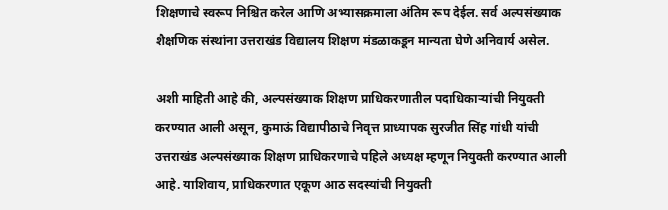शिक्षणाचे स्वरूप निश्चित करेल आणि अभ्यासक्रमाला अंतिम रूप देईल. सर्व अल्पसंख्याक शैक्षणिक संस्थांना उत्तराखंड विद्यालय शिक्षण मंडळाकडून मान्यता घेणे अनिवार्य असेल.

अशी माहिती आहे की, अल्पसंख्याक शिक्षण प्राधिकरणातील पदाधिकाऱ्यांची नियुक्ती करण्यात आली असून, कुमाऊं विद्यापीठाचे निवृत्त प्राध्यापक सुरजीत सिंह गांधी यांची उत्तराखंड अल्पसंख्याक शिक्षण प्राधिकरणाचे पहिले अध्यक्ष म्हणून नियुक्ती करण्यात आली आहे. याशिवाय, प्राधिकरणात एकूण आठ सदस्यांची नियुक्ती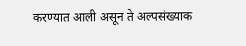करण्यात आली असून ते अल्पसंख्याक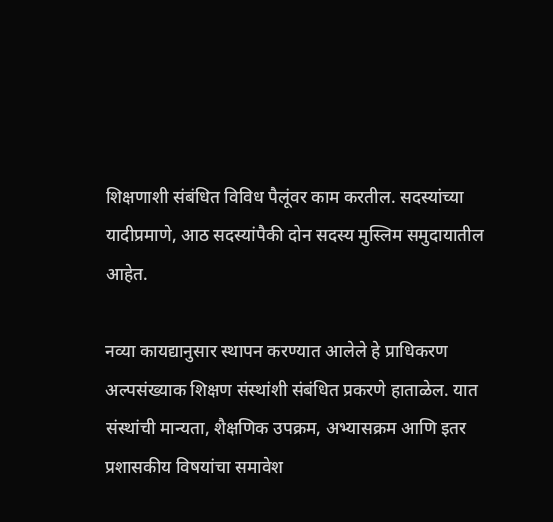शिक्षणाशी संबंधित विविध पैलूंवर काम करतील. सदस्यांच्या यादीप्रमाणे, आठ सदस्यांपैकी दोन सदस्य मुस्लिम समुदायातील आहेत.

नव्या कायद्यानुसार स्थापन करण्यात आलेले हे प्राधिकरण अल्पसंख्याक शिक्षण संस्थांशी संबंधित प्रकरणे हाताळेल. यात संस्थांची मान्यता, शैक्षणिक उपक्रम, अभ्यासक्रम आणि इतर प्रशासकीय विषयांचा समावेश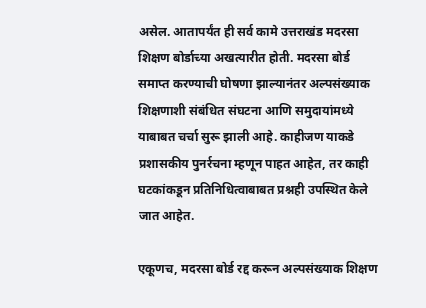असेल. आतापर्यंत ही सर्व कामे उत्तराखंड मदरसा शिक्षण बोर्डाच्या अखत्यारीत होती. मदरसा बोर्ड समाप्त करण्याची घोषणा झाल्यानंतर अल्पसंख्याक शिक्षणाशी संबंधित संघटना आणि समुदायांमध्ये याबाबत चर्चा सुरू झाली आहे. काहीजण याकडे प्रशासकीय पुनर्रचना म्हणून पाहत आहेत, तर काही घटकांकडून प्रतिनिधित्वाबाबत प्रश्नही उपस्थित केले जात आहेत.

एकूणच, मदरसा बोर्ड रद्द करून अल्पसंख्याक शिक्षण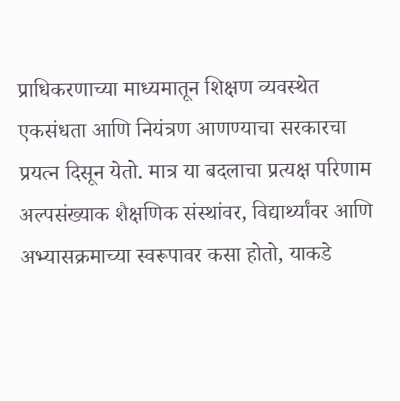प्राधिकरणाच्या माध्यमातून शिक्षण व्यवस्थेत एकसंधता आणि नियंत्रण आणण्याचा सरकारचा प्रयत्न दिसून येतो. मात्र या बदलाचा प्रत्यक्ष परिणाम अल्पसंख्याक शैक्षणिक संस्थांवर, विद्यार्थ्यांवर आणि अभ्यासक्रमाच्या स्वरूपावर कसा होतो, याकडे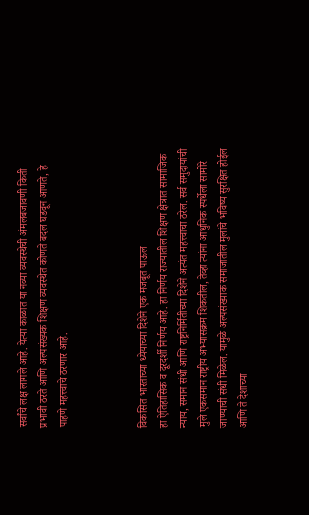सर्वांचे लक्ष लागले आहे. येत्या काळात या नव्या व्यवस्थेची अंमलबजावणी किती प्रभावी ठरते आणि अल्पसंख्यक शिक्षण व्यवस्थेत कोणते बदल घडवून आणते, हे पाहणे महत्त्वाचे ठरणार आहे.



विकसित भारताच्या ध्येयाच्या दिशेने एक मजबूत पाऊल
हा ऐतिहासिक व दूरदर्शी निर्णय आहे. हा निर्णय राज्यातील शिक्षण क्षेत्रात सामाजिक न्याय, समान संधी आणि राष्ट्रनिर्मितीच्या दिशेने अत्यंत महत्त्वाचा ठरेल. सर्व समुदायांची मुले एकसमान राष्ट्रीय अभ्यासक्रम शिकतील, तेव्हा त्यांना आधुनिक स्पर्धेला सामोरे जाण्याची संधी मिळेल. यामुळे अल्पसंख्याक समाजातील मुलांचे भविष्य सुरक्षित होईल आणि ते देशाच्या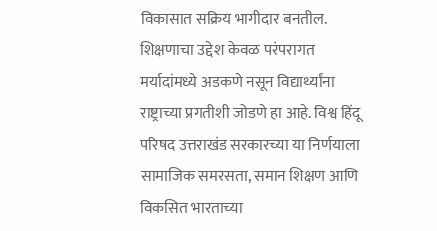विकासात सक्रिय भागीदार बनतील. शिक्षणाचा उद्देश केवळ परंपरागत मर्यादांमध्ये अडकणे नसून विद्यार्थ्यांना राष्ट्राच्या प्रगतीशी जोडणे हा आहे. विश्व हिंदू परिषद उत्तराखंड सरकारच्या या निर्णयाला सामाजिक समरसता, समान शिक्षण आणि विकसित भारताच्या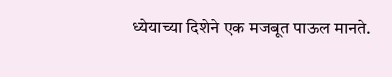ध्येयाच्या दिशेने एक मजबूत पाऊल मानते.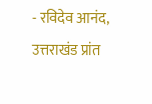- रविदेव आनंद, उत्तराखंड प्रांत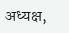अध्यक्ष,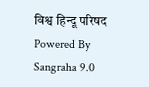विश्व हिन्दू परिषद
Powered By Sangraha 9.0